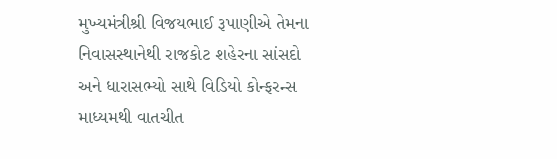મુખ્યમંત્રીશ્રી વિજયભાઈ રૂપાણીએ તેમના નિવાસસ્થાનેથી રાજકોટ શહેરના સાંસદો અને ધારાસભ્યો સાથે વિડિયો કોન્ફરન્સ માધ્યમથી વાતચીત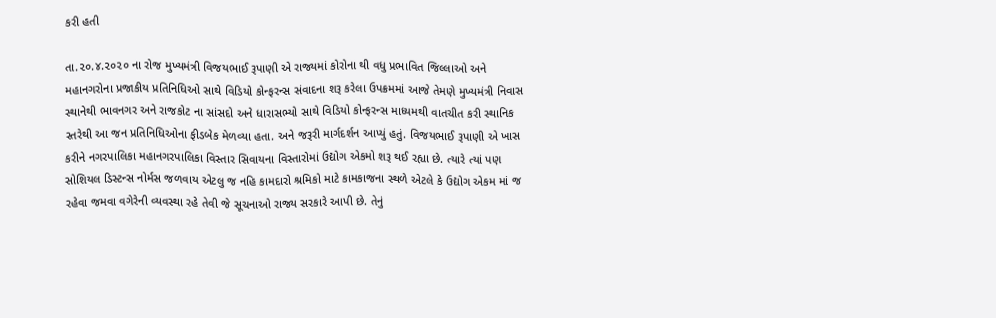કરી હતી

તા.૨૦.૪.૨૦૨૦ ના રોજ મુખ્યમંત્રી વિજયભાઈ રૂપાણી એ રાજ્યમાં કોરોના થી વધુ પ્રભાવિત જિલ્લાઓ અને મહાનગરોના પ્રજાકીય પ્રતિનિધિઓ સાથે વિડિયો કોન્ફરન્સ સંવાદના શરૂ કરેલા ઉપક્રમમાં આજે તેમણે મુખ્યમંત્રી નિવાસ સ્થાનેથી ભાવનગર અને રાજકોટ ના સાંસદો અને ધારાસભ્યો સાથે વિડિયો કોન્ફરન્સ માધ્યમથી વાતચીત કરી સ્થાનિક સ્તરેથી આ જન પ્રતિનિધિઓના ફીડબેક મેળવ્યા હતા. અને જરૂરી માર્ગદર્શન આપ્યું હતું. વિજયભાઈ રૂપાણી એ ખાસ કરીને નગરપાલિકા મહાનગરપાલિકા વિસ્તાર સિવાયના વિસ્તારોમાં ઉદ્યોગ એકમો શરૂ થઈ રહ્યા છે. ત્યારે ત્યાં પણ સોશિયલ ડિસ્ટન્સ નોર્મસ જળવાય એટલુ જ નહિ કામદારો શ્રમિકો માટે કામકાજના સ્થળે એટલે કે ઉદ્યોગ એકમ માં જ રહેવા જમવા વગેરેની વ્યવસ્થા રહે તેવી જે સૂચનાઓ રાજ્ય સરકારે આપી છે. તેનું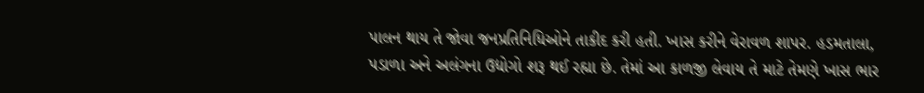પાલન થાય તે જોવા જનપ્રતિનિધિઓને તાકીદ કરી હતી. ખાસ કરીને વેરાવળ શાપર. હડમતાલા, પડાળા અને અલંગના ઉદ્યોગો શરૂ થઈ રહ્યા છે. તેમાં આ કાળજી લેવાય તે માટે તેમણે ખાસ ભાર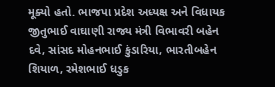મૂક્યો હતો. ભાજપા પ્રદેશ અધ્યક્ષ અને વિધાયક જીતુભાઈ વાઘાણી રાજ્ય મંત્રી વિભાવરી બહેન દવે, સાંસદ મોહનભાઈ કુંડારિયા, ભારતીબહેન શિયાળ, રમેશભાઈ ધડુક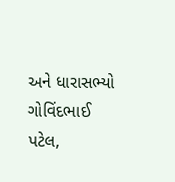અને ધારાસભ્યો ગોવિંદભાઈ પટેલ,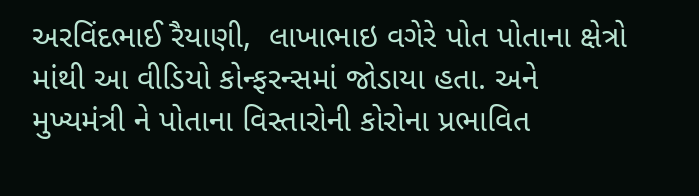અરવિંદભાઈ રૈયાણી,  લાખાભાઇ વગેરે પોત પોતાના ક્ષેત્રો માંથી આ વીડિયો કોન્ફરન્સમાં જોડાયા હતા. અને મુખ્યમંત્રી ને પોતાના વિસ્તારોની કોરોના પ્રભાવિત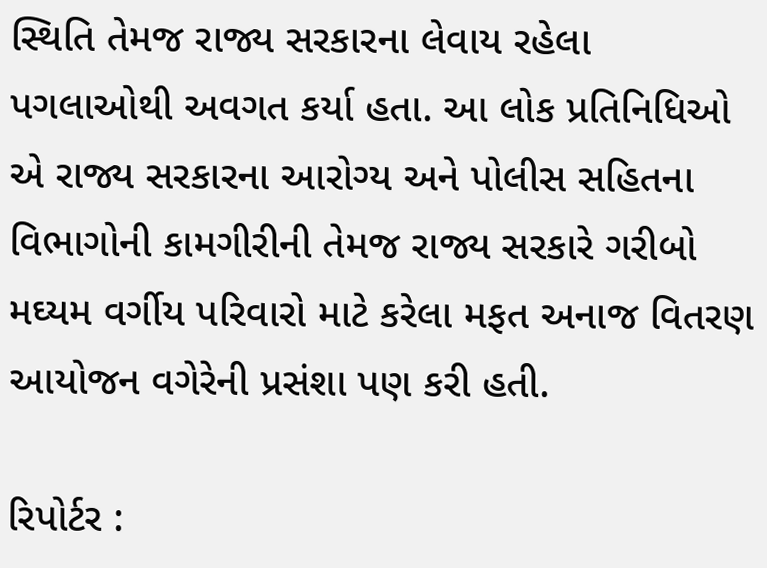સ્થિતિ તેમજ રાજ્ય સરકારના લેવાય રહેલા પગલાઓથી અવગત કર્યા હતા. આ લોક પ્રતિનિધિઓ એ રાજ્ય સરકારના આરોગ્ય અને પોલીસ સહિતના વિભાગોની કામગીરીની તેમજ રાજ્ય સરકારે ગરીબો મઘ્યમ વર્ગીય પરિવારો માટે કરેલા મફત અનાજ વિતરણ આયોજન વગેરેની પ્રસંશા પણ કરી હતી.

રિપોર્ટર :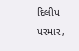દિલીપ પરમાર,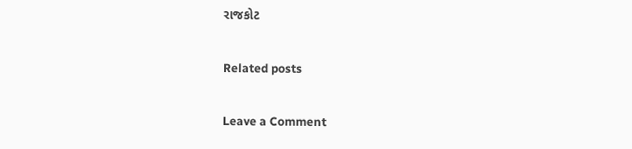રાજકોટ

Related posts

Leave a Comment